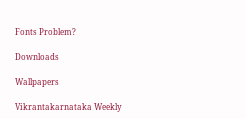Fonts Problem?

Downloads

Wallpapers

Vikrantakarnataka Weekly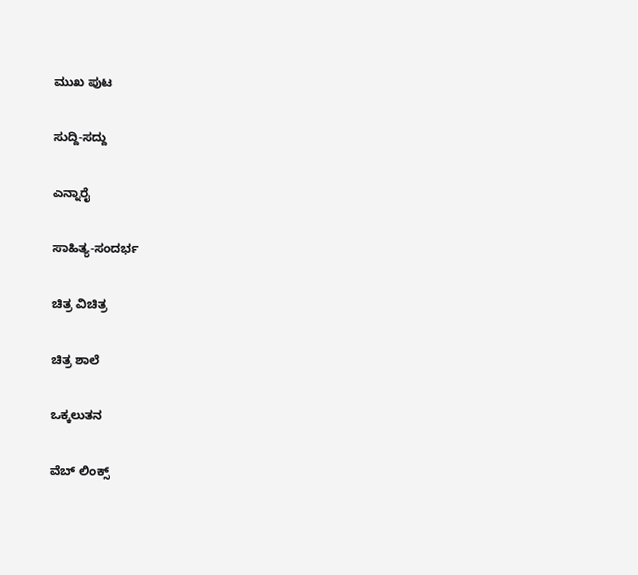ಮುಖ ಪುಟ

ಸುದ್ದಿ-ಸದ್ದು

ಎನ್ನಾರೈ

ಸಾಹಿತ್ಯ-ಸಂದರ್ಭ

ಚಿತ್ರ ವಿಚಿತ್ರ

ಚಿತ್ರ ಶಾಲೆ

ಒಕ್ಕಲುತನ

ವೆಬ್ ಲಿಂಕ್ಸ್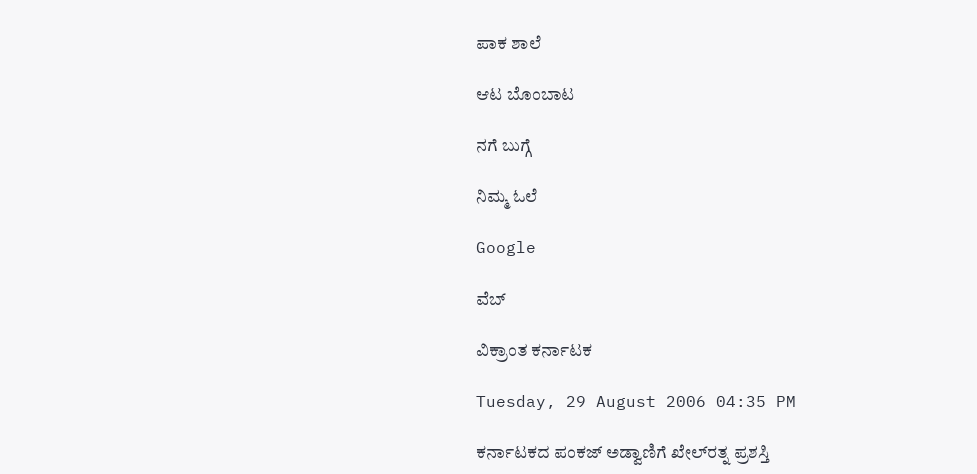ಪಾಕ ಶಾಲೆ

ಆಟ ಬೊಂಬಾಟ

ನಗೆ ಬುಗ್ಗೆ

ನಿಮ್ಮ ಓಲೆ

Google

ವೆಬ್

ವಿಕ್ರಾಂತ ಕರ್ನಾಟಕ

Tuesday, 29 August 2006 04:35 PM

ಕರ್ನಾಟಕದ ಪಂಕಜ್ ಅಡ್ವಾಣಿಗೆ ಖೇಲ್‌ರತ್ನ ಪ್ರಶಸ್ತಿ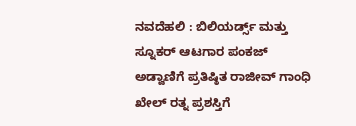ನವದೆಹಲಿ : ಬಿಲಿಯರ್ಡ್ಸ್ ಮತ್ತು ಸ್ನೂಕರ್ ಆಟಗಾರ ಪಂಕಜ್ ಅಡ್ವಾಣಿಗೆ ಪ್ರತಿಷ್ಠಿತ ರಾಜೀವ್ ಗಾಂಧಿ ಖೇಲ್ ರತ್ನ ಪ್ರಶಸ್ತಿಗೆ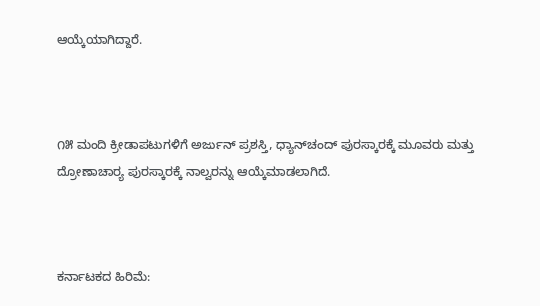ಆಯ್ಕೆಯಾಗಿದ್ದಾರೆ.



೧೫ ಮಂದಿ ಕ್ರೀಡಾಪಟುಗಳಿಗೆ ಅರ್ಜುನ್ ಪ್ರಶಸ್ತಿ, ಧ್ಯಾನ್‌ಚಂದ್ ಪುರಸ್ಕಾರಕ್ಕೆ ಮೂವರು ಮತ್ತು ದ್ರೋಣಾಚಾರ್‍ಯ ಪುರಸ್ಕಾರಕ್ಕೆ ನಾಲ್ವರನ್ನು ಆಯ್ಕೆಮಾಡಲಾಗಿದೆ.



ಕರ್ನಾಟಕದ ಹಿರಿಮೆ: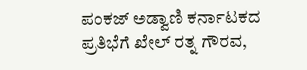ಪಂಕಜ್ ಅಡ್ವಾಣಿ ಕರ್ನಾಟಕದ ಪ್ರತಿಭೆಗೆ ಖೇಲ್ ರತ್ನ ಗೌರವ,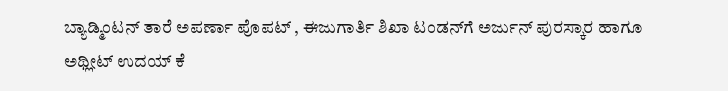ಬ್ಯಾಡ್ಮಿಂಟನ್ ತಾರೆ ಅಪರ್ಣಾ ಪೊಪಟ್ , ಈಜುಗಾರ್ತಿ ಶಿಖಾ ಟಂಡನ್‌ಗೆ ಅರ್ಜುನ್ ಪುರಸ್ಕಾರ ಹಾಗೂ ಅಥ್ಲೀಟ್ ಉದಯ್ ಕೆ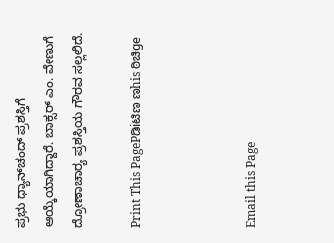ಪ್ರಭು ಧ್ಯಾನ್‌ಚಂದ್ ಪ್ರಶಸ್ತಿಗೆ ಆಯ್ಕೆಯಾಗಿದ್ದಾರೆ. ಬಾಕ್ಸರ್ ಎಂ. ವೇಣುಗೆ ದ್ರೋಣಾಚಾರ್‍ಯ ಪ್ರಶಸ್ತಿಯ ಗೌರವ ಸಲ್ಲಲಿದೆ.

Print This PagePಡಿiಟಿಣ ಣhis ಠಿಚಿge



Email this Page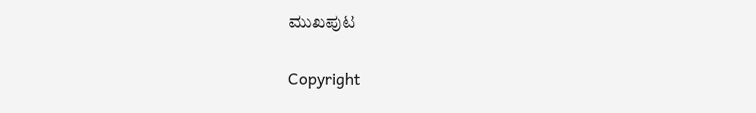ಮುಖಪುಟ

Copyright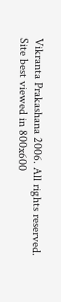Vikranta Prakashana 2006. All rights reserved.
Site best viewed in 800x600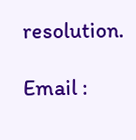resolution.

Email :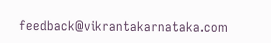feedback@vikrantakarnataka.com